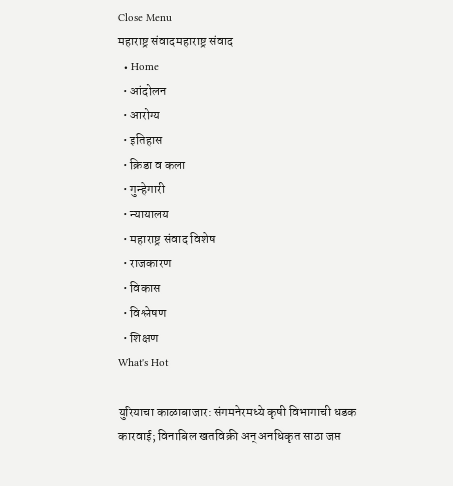Close Menu
महाराष्ट्र संवादमहाराष्ट्र संवाद
  • Home
  • आंदोलन
  • आरोग्य
  • इतिहास
  • क्रिडा व कला
  • गुन्हेगारी
  • न्यायालय
  • महाराष्ट्र संवाद विशेष
  • राजकारण
  • विकास
  • विश्लेषण
  • शिक्षण
What's Hot

युरियाचा काळाबाजार: संगमनेरमध्ये कृषी विभागाची धडक कारवाई; विनाबिल खतविक्री अन् अनधिकृत साठा जप्त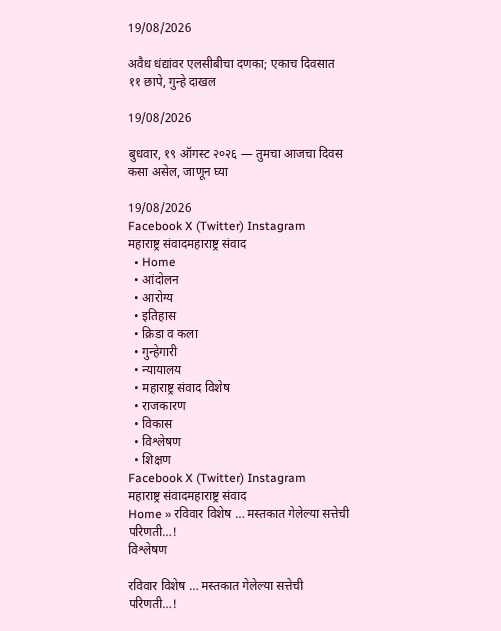19/08/2026

अवैध धंद्यांवर एलसीबीचा दणका; एकाच दिवसात ११ छापे, गुन्हे दाखल

19/08/2026

बुधवार, १९ ऑगस्ट २०२६ — तुमचा आजचा दिवस कसा असेल, जाणून घ्या

19/08/2026
Facebook X (Twitter) Instagram
महाराष्ट्र संवादमहाराष्ट्र संवाद
  • Home
  • आंदोलन
  • आरोग्य
  • इतिहास
  • क्रिडा व कला
  • गुन्हेगारी
  • न्यायालय
  • महाराष्ट्र संवाद विशेष
  • राजकारण
  • विकास
  • विश्लेषण
  • शिक्षण
Facebook X (Twitter) Instagram
महाराष्ट्र संवादमहाराष्ट्र संवाद
Home » रविवार विशेष … मस्तकात गेलेल्या सत्तेची परिणती…!
विश्लेषण

रविवार विशेष … मस्तकात गेलेल्या सत्तेची परिणती…!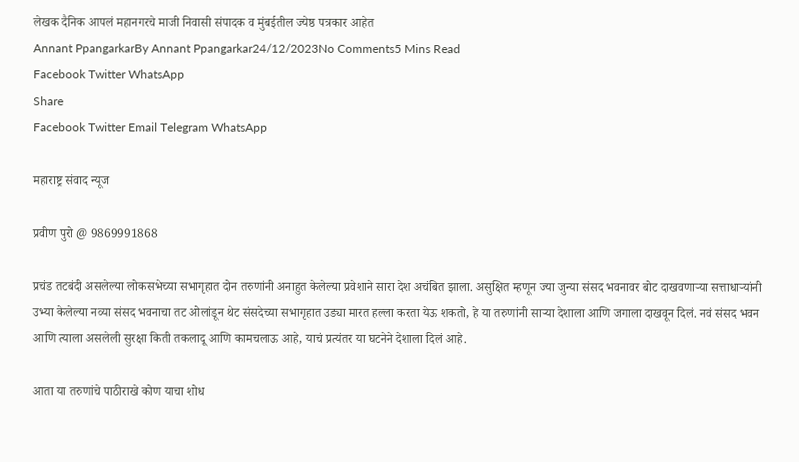लेखक दैनिक आपलं महानगरचे माजी निवासी संपादक व मुंबईतील ज्येष्ठ पत्रकार आहेत
Annant PpangarkarBy Annant Ppangarkar24/12/2023No Comments5 Mins Read
Facebook Twitter WhatsApp
Share
Facebook Twitter Email Telegram WhatsApp

महाराष्ट्र संवाद न्यूज

प्रवीण पुरो @ 9869991868

प्रचंड तटबंदी असलेल्या लोकसभेच्या सभागृहात दोन तरुणांनी अनाहुत केलेल्या प्रवेशाने सारा देश अचंबित झाला. असुक्षित म्हणून ज्या जुन्या संसद भवनावर बोट दाखवणार्‍या सत्ताधार्‍यांनी उभ्या केलेल्या नव्या संसद भवनाचा तट ओलांडून थेट संसदेच्या सभागृहात उड्या मारत हल्ला करता येऊ शकतो, हे या तरुणांनी सार्‍या देशाला आणि जगाला दाखवून दिलं. नवं संसद भवन आणि त्याला असलेली सुरक्षा किती तकलादू आणि कामचलाऊ आहे, याचं प्रत्यंतर या घटनेने देशाला दिलं आहे.

आता या तरुणांचे पाठीराखे कोण याचा शोध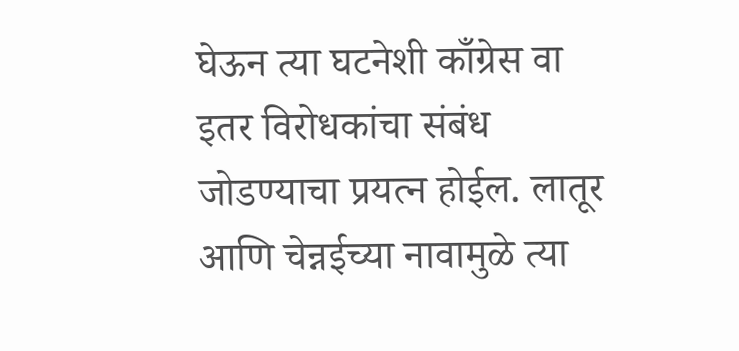घेऊन त्या घटनेशी काँग्रेस वा इतर विरोधकांचा संबंध जोडण्याचा प्रयत्न होईल. लातूर आणि चेन्नईच्या नावामुळे त्या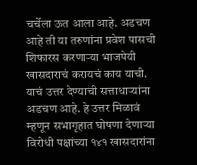चर्चेला ऊत आला आहे. अडचण आहे ती या तरुणांना प्रवेश पासची शिफारस करणार्‍या भाजपेयी खासदाराचं करायचं काय याची. याचं उत्तर देण्याची सत्ताधार्‍यांना अडचण आहे. हे उत्तर मिळावं म्हणून सभागृहात घोषणा देणार्‍या विरोधी पक्षांच्या १४१ खासदारांना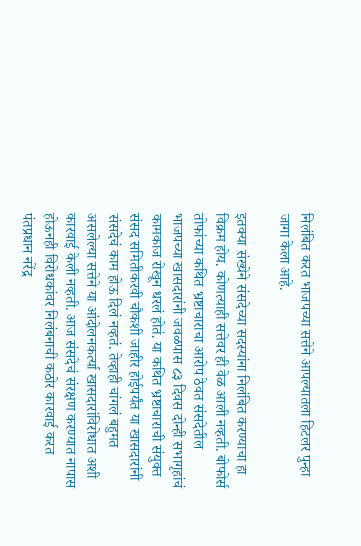निलंबित करत भाजपच्या सत्तेने आपल्यातला हिटलर पुन्हा जागा केला आहे.

इतक्या संख्येने संसदेच्या सदस्यांना निलंबित करण्याचा हा विक्रम होय. कोणत्याही सत्तेवर ही वेळ आली नव्हती. बोफोर्स तोफांच्या कथित भ्रष्टाचाराचा आरोप ठेवत संसदेतील भाजपच्या खासदारांनी जवळपास ८३ दिवस दोन्ही सभागृहांचं कामकाज रोखून धरलं होतं. या कथित भ्रष्टाचाराची संयुक्त संसद समितीकरवी चौकशी जाहीर होईपर्यंत या खासदारांनी संसदेचं काम होऊ दिलं नव्हतं. तेव्हाही चांगलं बहुमत असलेल्या सत्तेने या आंदोलनकर्त्या खासदारांविरोधात अशी कारवाई केली नव्हती. आज संसदेचं संरक्षण करण्यात नापास होऊनही विरोधकांवर निलंबनाची कठोर कारवाई करत पंतप्रधान नरेंद्र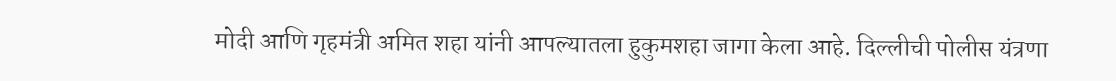मोदी आणि गृहमंत्री अमित शहा यांनी आपल्यातला हुकुमशहा जागा केला आहे. दिल्लीची पोलीस यंत्रणा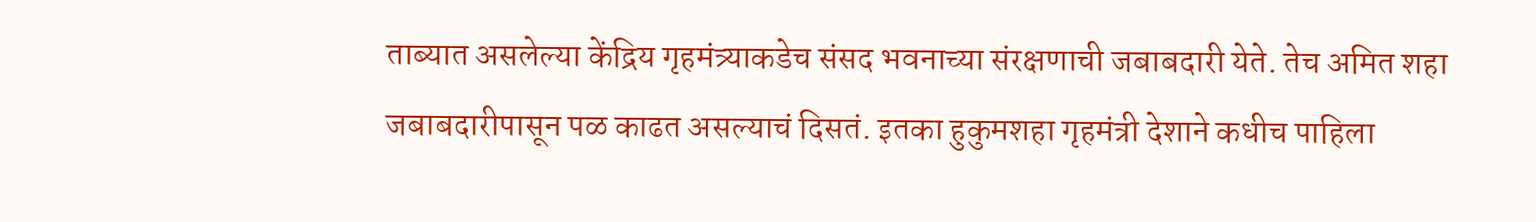ताब्यात असलेल्या केंद्रिय गृहमंत्र्याकडेच संसद भवनाच्या संरक्षणाची जबाबदारी येते. तेच अमित शहा जबाबदारीपासून पळ काढत असल्याचं दिसतं. इतका हुकुमशहा गृहमंत्री देशाने कधीच पाहिला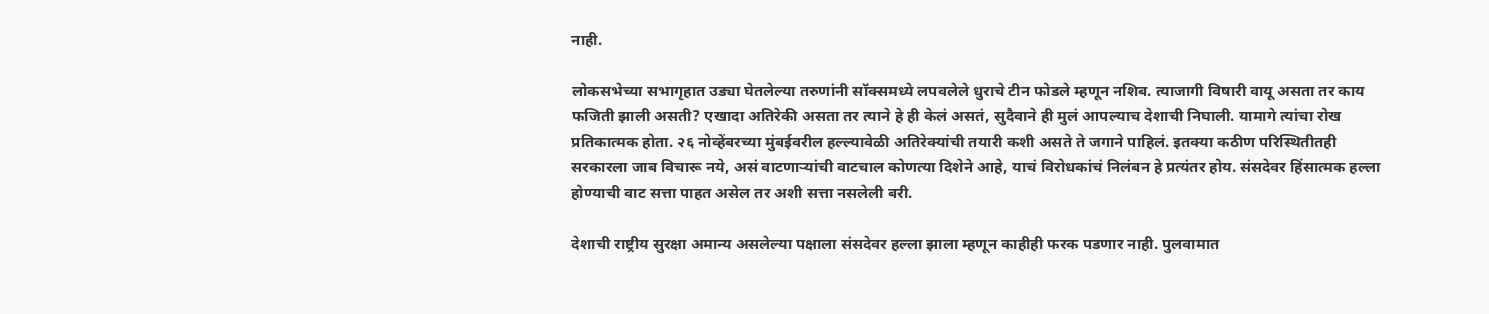नाही.

लोकसभेच्या सभागृहात उड्या घेतलेल्या तरुणांनी सॉक्समध्ये लपवलेले धुराचे टीन फोडले म्हणून नशिब. त्याजागी विषारी वायू असता तर काय फजिती झाली असती? एखादा अतिरेकी असता तर त्याने हे ही केलं असतं, सुदैवाने ही मुलं आपल्याच देशाची निघाली. यामागे त्यांचा रोख प्रतिकात्मक होता. २६ नोव्हेंबरच्या मुंबईवरील हल्ल्यावेळी अतिरेक्यांची तयारी कशी असते ते जगाने पाहिलं. इतक्या कठीण परिस्थितीतही सरकारला जाब विचारू नये, असं वाटणार्‍यांची वाटचाल कोणत्या दिशेने आहे, याचं विरोधकांचं निलंबन हे प्रत्यंतर होय. संसदेवर हिंसात्मक हल्ला होण्याची वाट सत्ता पाहत असेल तर अशी सत्ता नसलेली बरी.

देशाची राष्ट्रीय सुरक्षा अमान्य असलेल्या पक्षाला संसदेवर हल्ला झाला म्हणून काहीही फरक पडणार नाही. पुलवामात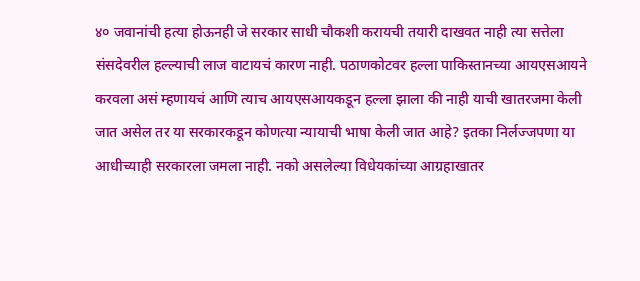४० जवानांची हत्या होऊनही जे सरकार साधी चौकशी करायची तयारी दाखवत नाही त्या सत्तेला संसदेवरील हल्ल्याची लाज वाटायचं कारण नाही. पठाणकोटवर हल्ला पाकिस्तानच्या आयएसआयने करवला असं म्हणायचं आणि त्याच आयएसआयकडून हल्ला झाला की नाही याची खातरजमा केली जात असेल तर या सरकारकडून कोणत्या न्यायाची भाषा केली जात आहे? इतका निर्लज्जपणा या आधीच्याही सरकारला जमला नाही. नको असलेल्या विधेयकांच्या आग्रहाखातर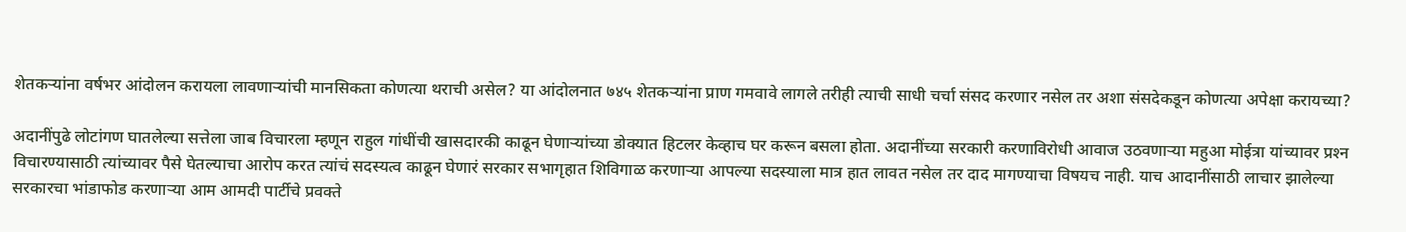शेतकर्‍यांना वर्षभर आंदोलन करायला लावणार्‍यांची मानसिकता कोणत्या थराची असेल? या आंदोलनात ७४५ शेतकर्‍यांना प्राण गमवावे लागले तरीही त्याची साधी चर्चा संसद करणार नसेल तर अशा संसदेकडून कोणत्या अपेक्षा करायच्या?

अदानींपुढे लोटांगण घातलेल्या सत्तेला जाब विचारला म्हणून राहुल गांधींची खासदारकी काढून घेणार्‍यांच्या डोक्यात हिटलर केव्हाच घर करून बसला होता. अदानींच्या सरकारी करणाविरोधी आवाज उठवणार्‍या महुआ मोईत्रा यांच्यावर प्रश्‍न विचारण्यासाठी त्यांच्यावर पैसे घेतल्याचा आरोप करत त्यांचं सदस्यत्व काढून घेणारं सरकार सभागृहात शिविगाळ करणार्‍या आपल्या सदस्याला मात्र हात लावत नसेल तर दाद मागण्याचा विषयच नाही. याच आदानींसाठी लाचार झालेल्या सरकारचा भांडाफोड करणार्‍या आम आमदी पार्टीचे प्रवक्ते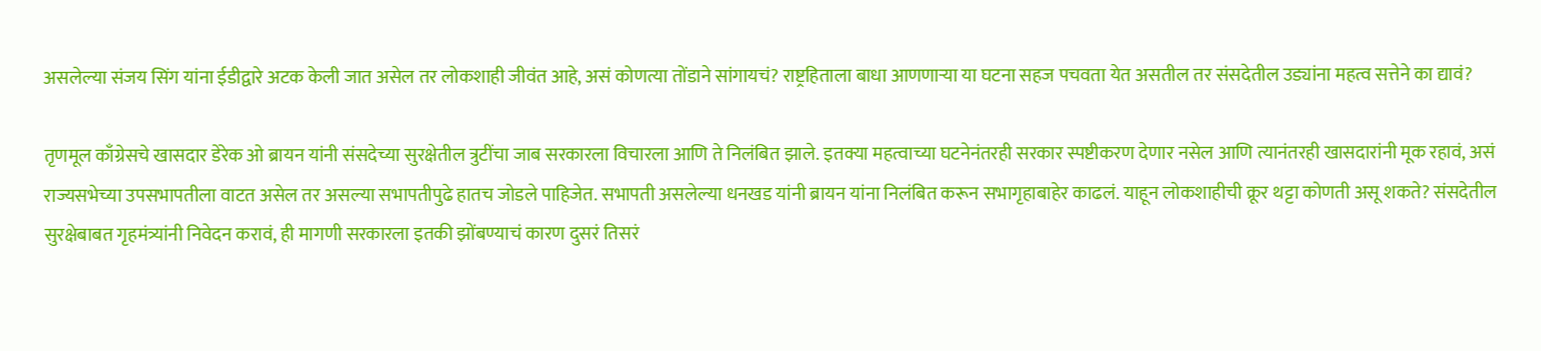असलेल्या संजय सिंग यांना ईडीद्वारे अटक केली जात असेल तर लोकशाही जीवंत आहे, असं कोणत्या तोंडाने सांगायचं? राष्ट्रहिताला बाधा आणणार्‍या या घटना सहज पचवता येत असतील तर संसदेतील उड्यांना महत्व सत्तेने का द्यावं?

तृणमूल काँग्रेसचे खासदार डेरेक ओ ब्रायन यांनी संसदेच्या सुरक्षेतील त्रुटींचा जाब सरकारला विचारला आणि ते निलंबित झाले. इतक्या महत्वाच्या घटनेनंतरही सरकार स्पष्टीकरण देणार नसेल आणि त्यानंतरही खासदारांनी मूक रहावं, असं राज्यसभेच्या उपसभापतीला वाटत असेल तर असल्या सभापतीपुढे हातच जोडले पाहिजेत. सभापती असलेल्या धनखड यांनी ब्रायन यांना निलंबित करून सभागृहाबाहेर काढलं. याहून लोकशाहीची क्रूर थट्टा कोणती असू शकते? संसदेतील सुरक्षेबाबत गृहमंत्र्यांनी निवेदन करावं, ही मागणी सरकारला इतकी झोंबण्याचं कारण दुसरं तिसरं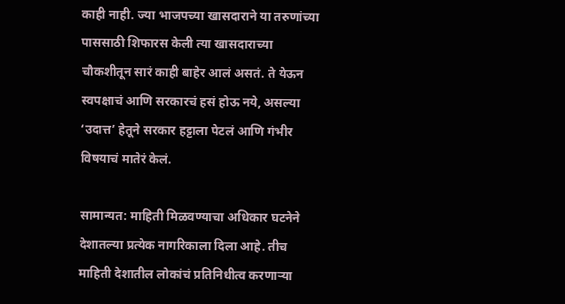काही नाही. ज्या भाजपच्या खासदाराने या तरुणांच्या पाससाठी शिफारस केली त्या खासदाराच्या चौकशीतून सारं काही बाहेर आलं असतं. ते येऊन स्वपक्षाचं आणि सरकारचं हसं होऊ नये, असल्या ‘उदात्त’ हेतूने सरकार हट्टाला पेटलं आणि गंभीर विषयाचं मातेरं केलं.

सामान्यत: माहिती मिळवण्याचा अधिकार घटनेने देशातल्या प्रत्येक नागरिकाला दिला आहे. तीच माहिती देशातील लोकांचं प्रतिनिधीत्व करणार्‍या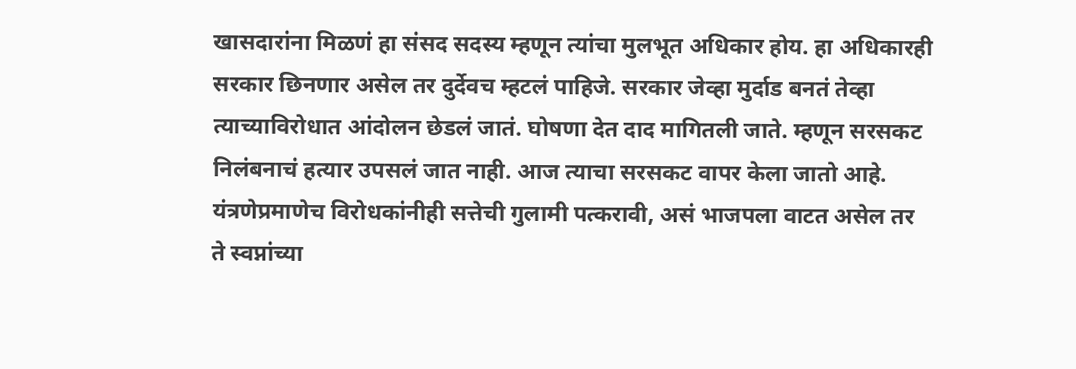खासदारांना मिळणं हा संसद सदस्य म्हणून त्यांचा मुलभूत अधिकार होय. हा अधिकारही सरकार छिनणार असेल तर दुर्देवच म्हटलं पाहिजे. सरकार जेव्हा मुर्दाड बनतं तेव्हा त्याच्याविरोधात आंदोलन छेडलं जातं. घोषणा देत दाद मागितली जाते. म्हणून सरसकट निलंबनाचं हत्यार उपसलं जात नाही. आज त्याचा सरसकट वापर केला जातो आहे. यंत्रणेप्रमाणेच विरोधकांनीही सत्तेची गुलामी पत्करावी, असं भाजपला वाटत असेल तर ते स्वप्नांच्या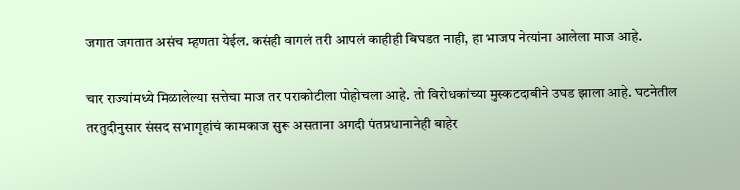जगात जगतात असंच म्हणता येईल. कसंही वागलं तरी आपलं काहीही बिघडत नाही, हा भाजप नेत्यांना आलेला माज आहे.

चार राज्यांमध्ये मिळालेल्या सत्तेचा माज तर पराकोटीला पोहोचला आहे. तो विरोधकांच्या मुस्कटदाबीने उघड झाला आहे. घटनेतील तरतुदीनुसार संसद सभागृहांचं कामकाज सुरू असताना अगदी पंतप्रधानानेही बाहेर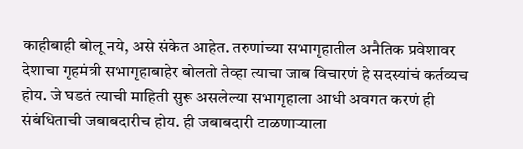काहीबाही बोलू नये, असे संकेत आहेत. तरुणांच्या सभागृहातील अनैतिक प्रवेशावर देशाचा गृहमंत्री सभागृहाबाहेर बोलतो तेव्हा त्याचा जाब विचारणं हे सदस्यांचं कर्तव्यच होय. जे घडतं त्याची माहिती सुरू असलेल्या सभागृहाला आधी अवगत करणं ही संबंधिताची जबाबदारीच होय. ही जबाबदारी टाळणाऱ्याला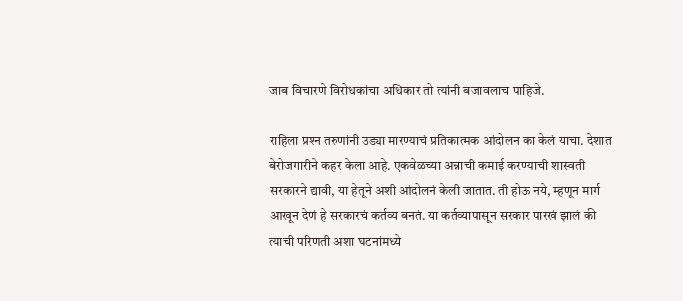जाब विचारणे विरोधकांचा अधिकार तो त्यांनी बजावलाच पाहिजे.

राहिला प्रश्‍न तरुणांनी उड्या मारण्याचं प्रतिकात्मक आंदोलन का केलं याचा. देशात बेरोजगारीने कहर केला आहे. एकवेळच्या अन्नाची कमाई करण्याची शास्वती सरकारने द्यावी, या हेतूने अशी आंदोलनं केली जातात. ती होऊ नये, म्हणून मार्ग आखून देणं हे सरकारचं कर्तव्य बनतं. या कर्तव्यापासून सरकार पारखं झालं की त्याची परिणती अशा घटनांमध्ये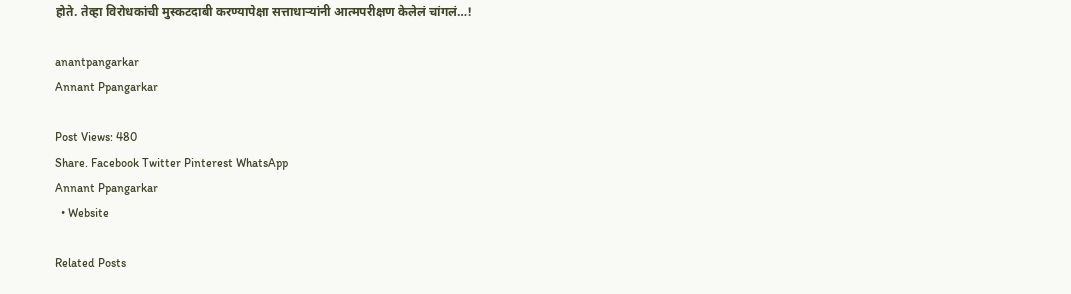होते. तेव्हा विरोधकांची मुस्कटदाबी करण्यापेक्षा सत्ताधार्‍यांनी आत्मपरीक्षण केलेलं चांगलं…!

anantpangarkar
Annant Ppangarkar

Post Views: 480
Share. Facebook Twitter Pinterest WhatsApp
Annant Ppangarkar
  • Website

Related Posts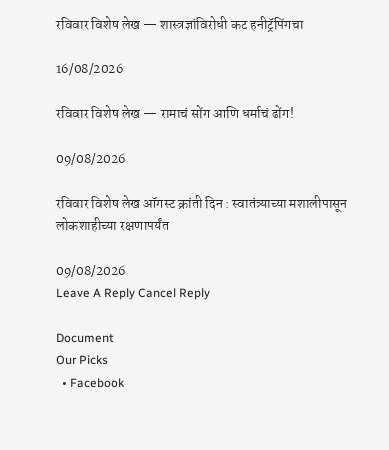रविवार विशेष लेख — शास्त्रज्ञांविरोधी कट हनीट्रॅपिंगचा

16/08/2026

रविवार विशेष लेख — रामाचं सोंग आणि धर्माचं ढोंग!

09/08/2026

रविवार विशेष लेख ऑगस्ट क्रांती दिन : स्वातंत्र्याच्या मशालीपासून लोकशाहीच्या रक्षणापर्यंत

09/08/2026
Leave A Reply Cancel Reply

Document
Our Picks
  • Facebook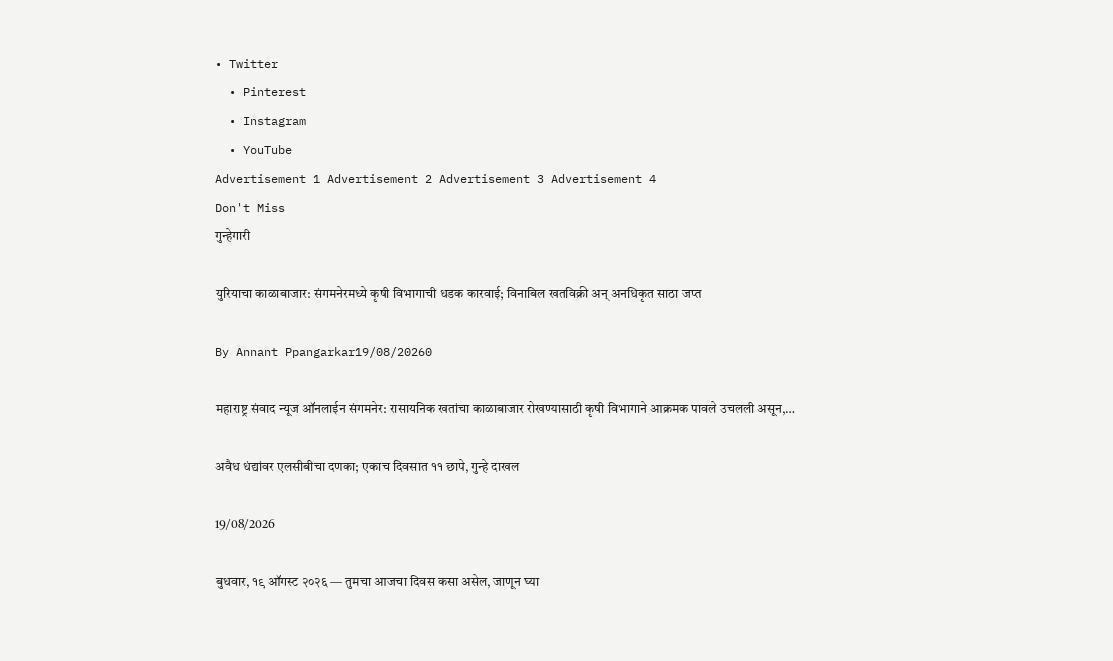• Twitter
  • Pinterest
  • Instagram
  • YouTube
Advertisement 1 Advertisement 2 Advertisement 3 Advertisement 4
Don't Miss
गुन्हेगारी

युरियाचा काळाबाजार: संगमनेरमध्ये कृषी विभागाची धडक कारवाई; विनाबिल खतविक्री अन् अनधिकृत साठा जप्त

By Annant Ppangarkar19/08/20260

महाराष्ट्र संवाद न्यूज ऑनलाईन संगमनेर: रासायनिक खतांचा काळाबाजार रोखण्यासाठी कृषी विभागाने आक्रमक पावले उचलली असून,…

अवैध धंद्यांवर एलसीबीचा दणका; एकाच दिवसात ११ छापे, गुन्हे दाखल

19/08/2026

बुधवार, १९ ऑगस्ट २०२६ — तुमचा आजचा दिवस कसा असेल, जाणून घ्या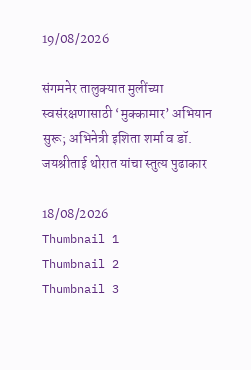19/08/2026

संगमनेर तालुक्यात मुलींच्या स्वसंरक्षणासाठी ‘मुक्कामार’ अभियान सुरू; अभिनेत्री इशिता शर्मा व डॉ. जयश्रीताई थोरात यांचा स्तुत्य पुढाकार

18/08/2026
Thumbnail 1
Thumbnail 2
Thumbnail 3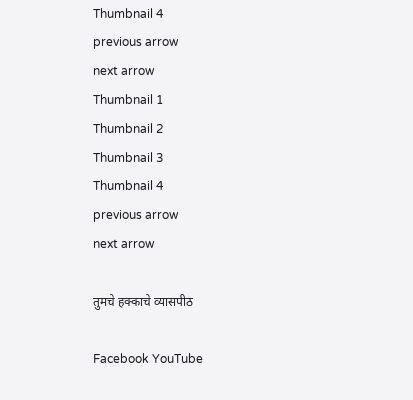Thumbnail 4
previous arrow
next arrow
Thumbnail 1
Thumbnail 2
Thumbnail 3
Thumbnail 4
previous arrow
next arrow

तुमचे हक्काचे व्यासपीठ

Facebook YouTube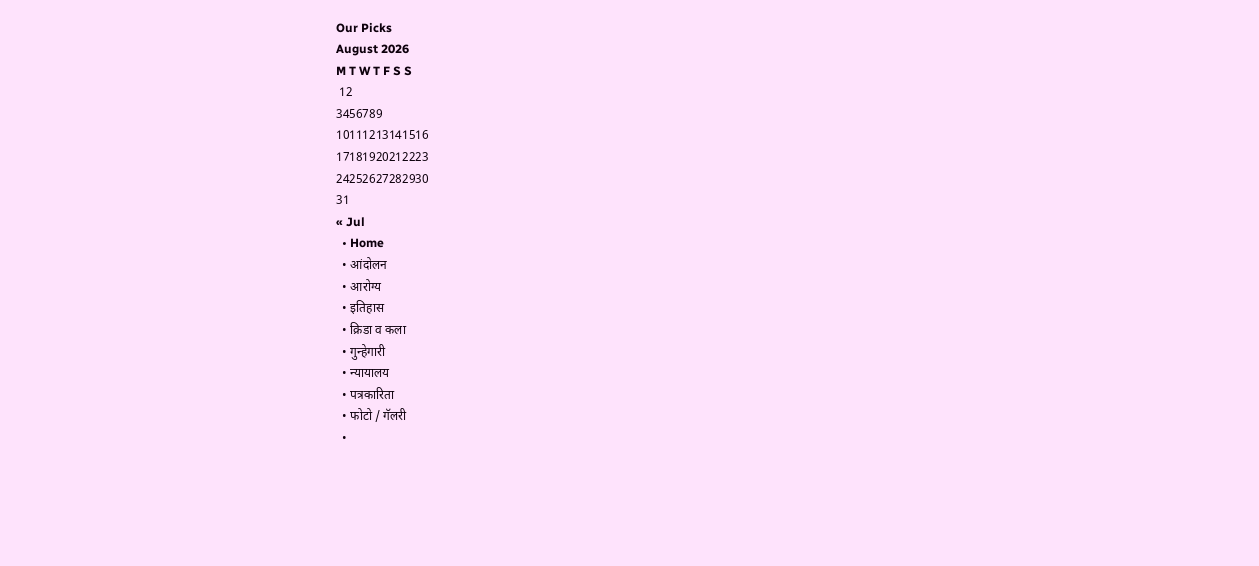Our Picks
August 2026
M T W T F S S
 12
3456789
10111213141516
17181920212223
24252627282930
31
« Jul
  • Home
  • आंदोलन
  • आरोग्य
  • इतिहास
  • क्रिडा व कला
  • गुन्हेगारी
  • न्यायालय
  • पत्रकारिता
  • फोटो / गॅलरी
  •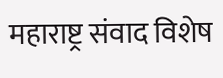महाराष्ट्र संवाद विशेष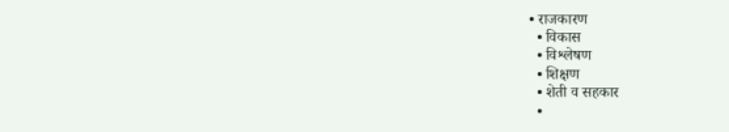• राजकारण
  • विकास
  • विश्लेषण
  • शिक्षण
  • शेती व सहकार
  •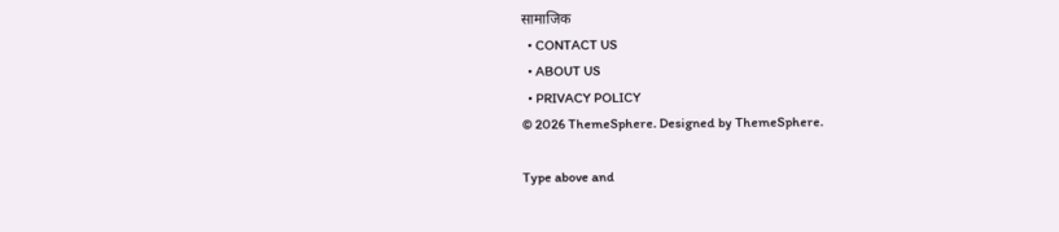सामाजिक
  • CONTACT US
  • ABOUT US
  • PRIVACY POLICY
© 2026 ThemeSphere. Designed by ThemeSphere.

Type above and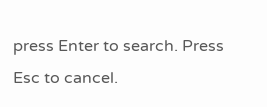press Enter to search. Press Esc to cancel.